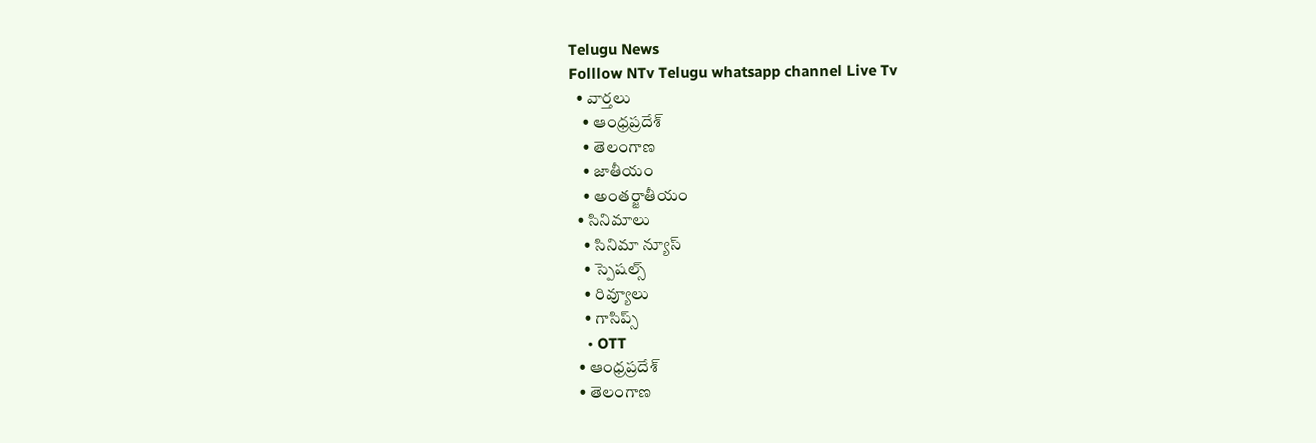Telugu News
Folllow NTv Telugu whatsapp channel Live Tv
  • వార్తలు
    • ఆంధ్రప్రదేశ్
    • తెలంగాణ
    • జాతీయం
    • అంతర్జాతీయం
  • సినిమాలు
    • సినిమా న్యూస్
    • స్పెషల్స్
    • రివ్యూలు
    • గాసిప్స్
    • OTT
  • ఆంధ్రప్రదేశ్
  • తెలంగాణ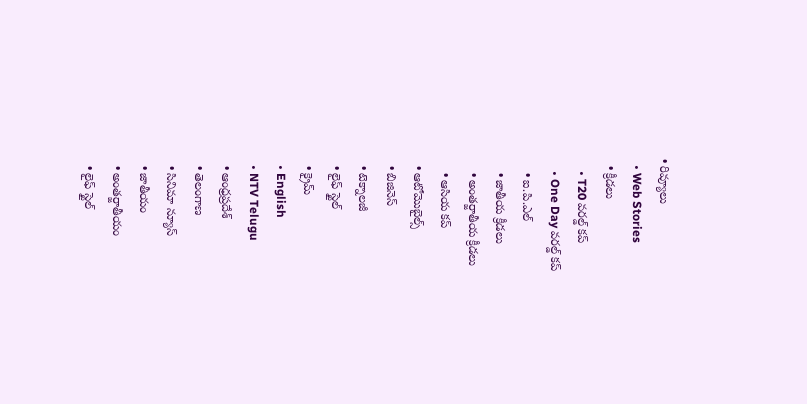• రివ్యూలు
  • Web Stories
  • క్రీడలు
    • T20 వరల్డ్ కప్
    • One Day వరల్డ్ కప్
    • ఐ.పి.ఎల్
    • జాతీయ క్రీడలు
    • అంతర్జాతీయ క్రీడలు
    • ఆసియ కప్
  • ఆటోమొబైల్స్
  • బిజినెస్‌
  • టెక్నాలజీ
  • లైఫ్ స్టైల్
  • క్రైమ్
  • English
  • NTV Telugu
  • ఆంధ్రప్రదేశ్
  • తెలంగాణ
  • సినిమా న్యూస్
  • జాతీయం
  • అంతర్జాతీయం
  • లైఫ్ స్టైల్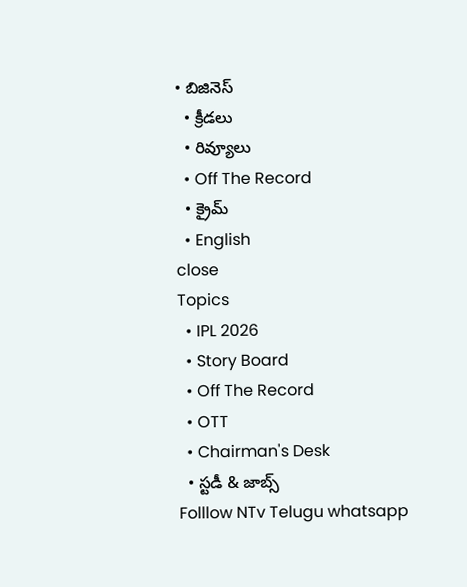• బిజినెస్‌
  • క్రీడలు
  • రివ్యూలు
  • Off The Record
  • క్రైమ్
  • English
close
Topics
  • IPL 2026
  • Story Board
  • Off The Record
  • OTT
  • Chairman's Desk
  • స్టడీ & జాబ్స్
Folllow NTv Telugu whatsapp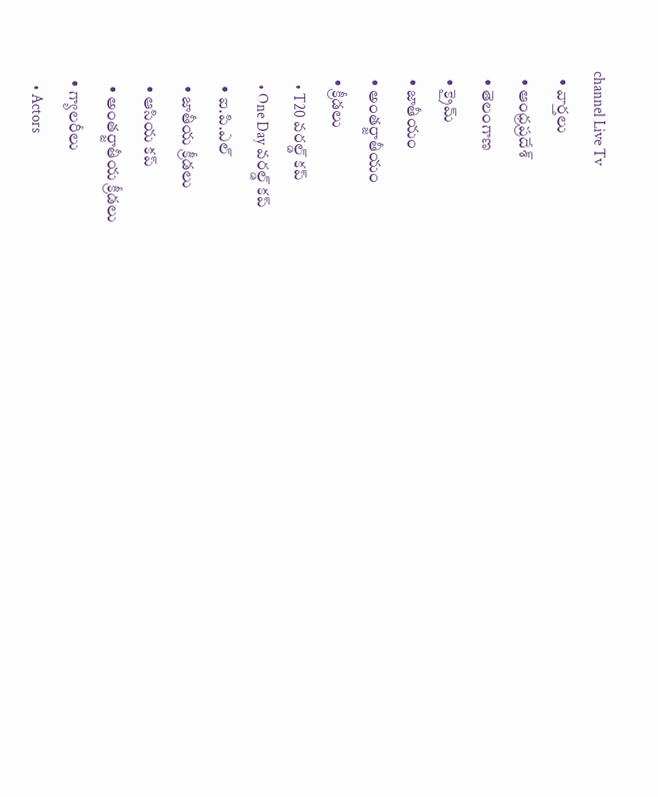channel Live Tv
  • వార్తలు
  • ఆంధ్రప్రదేశ్
  • తెలంగాణ
  • క్రైమ్
  • జాతీయం
  • అంతర్జాతీయం
  • క్రీడలు
    • T20 వరల్డ్ కప్
    • One Day వరల్డ్ కప్
    • ఐ.పి.ఎల్
    • జాతీయ క్రీడలు
    • ఆసియ కప్
    • అంతర్జాతీయ క్రీడలు
  • గ్యాలరీలు
    • Actors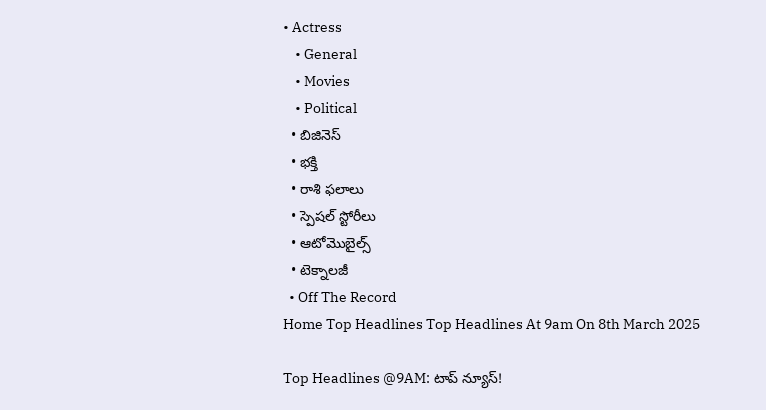• Actress
    • General
    • Movies
    • Political
  • బిజినెస్‌
  • భక్తి
  • రాశి ఫలాలు
  • స్పెషల్‌ స్టోరీలు
  • ఆటోమొబైల్స్
  • టెక్నాలజీ
  • Off The Record
Home Top Headlines Top Headlines At 9am On 8th March 2025

Top Headlines @9AM: టాప్‌ న్యూస్‌!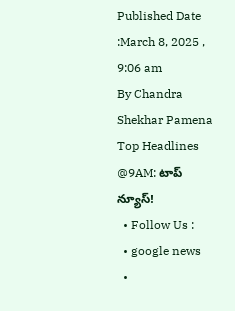Published Date :March 8, 2025 , 9:06 am
By Chandra Shekhar Pamena
Top Headlines @9AM: టాప్‌ న్యూస్‌!
  • Follow Us :
  • google news
  •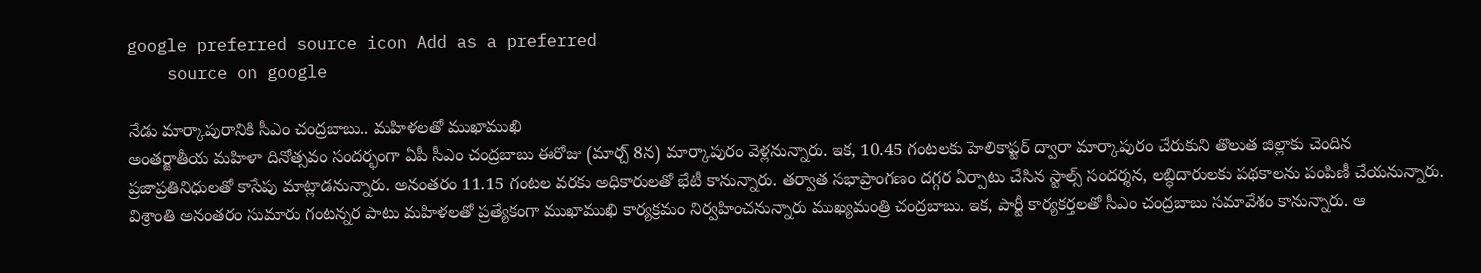google preferred source icon Add as a preferred
    source on google

నేడు మార్కాపురానికి సీఎం చంద్రబాబు.. మహిళలతో ముఖాముఖి
అంతర్జాతీయ మహిళా దినోత్సవం సందర్భంగా ఏపీ సీఎం చంద్రబాబు ఈరోజు (మార్చ్ 8న) మార్కాపురం వెళ్లనున్నారు. ఇక, 10.45 గంటలకు హెలికాప్టర్ ద్వారా మార్కాపురం చేరుకుని తొలుత జిల్లాకు చెందిన ప్రజాప్రతినిధులతో కాసేపు మాట్లాడనున్నారు. అనంతరం 11.15 గంటల వరకు అధికారులతో భేటీ కానున్నారు. తర్వాత సభాప్రాంగణం దగ్గర ఏర్పాటు చేసిన స్టాల్స్‌ సందర్శన, లబ్ధిదారులకు పథకాలను పంపిణీ చేయనున్నారు. విశ్రాంతి అనంతరం సుమారు గంటన్నర పాటు మహిళలతో ప్రత్యేకంగా ముఖాముఖి కార్యక్రమం నిర్వహించనున్నారు ముఖ్యమంత్రి చంద్రబాబు. ఇక, పార్టీ కార్యకర్తలతో సీఎం చంద్రబాబు సమావేశం కానున్నారు. ఆ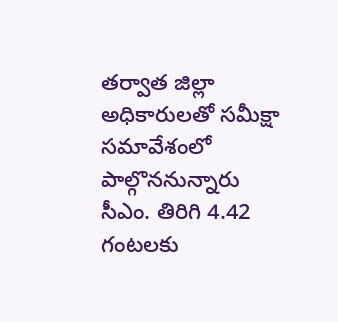తర్వాత జిల్లా అధికారులతో సమీక్షా సమావేశంలో పాల్గొననున్నారు సీఎం. తిరిగి 4.42 గంటలకు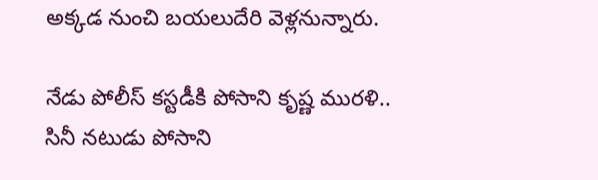అక్కడ నుంచి బయలుదేరి వెళ్లనున్నారు.

నేడు పోలీస్ కస్టడీకి పోసాని కృష్ణ మురళి..
సినీ నటుడు పోసాని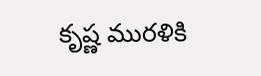కృష్ణ మురళికి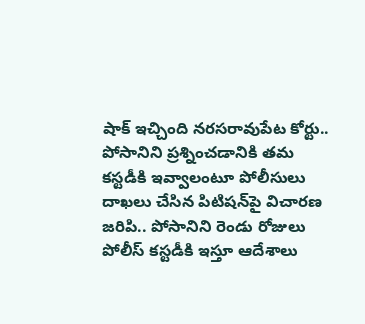షాక్‌ ఇచ్చింది నరసరావుపేట కోర్టు.. పోసానిని ప్రశ్నించడానికి తమ కస్టడీకి ఇవ్వాలంటూ పోలీసులు దాఖలు చేసిన పిటిషన్‌పై విచారణ జరిపి.. పోసానిని రెండు రోజులు పోలీస్ కస్టడీకి ఇస్తూ ఆదేశాలు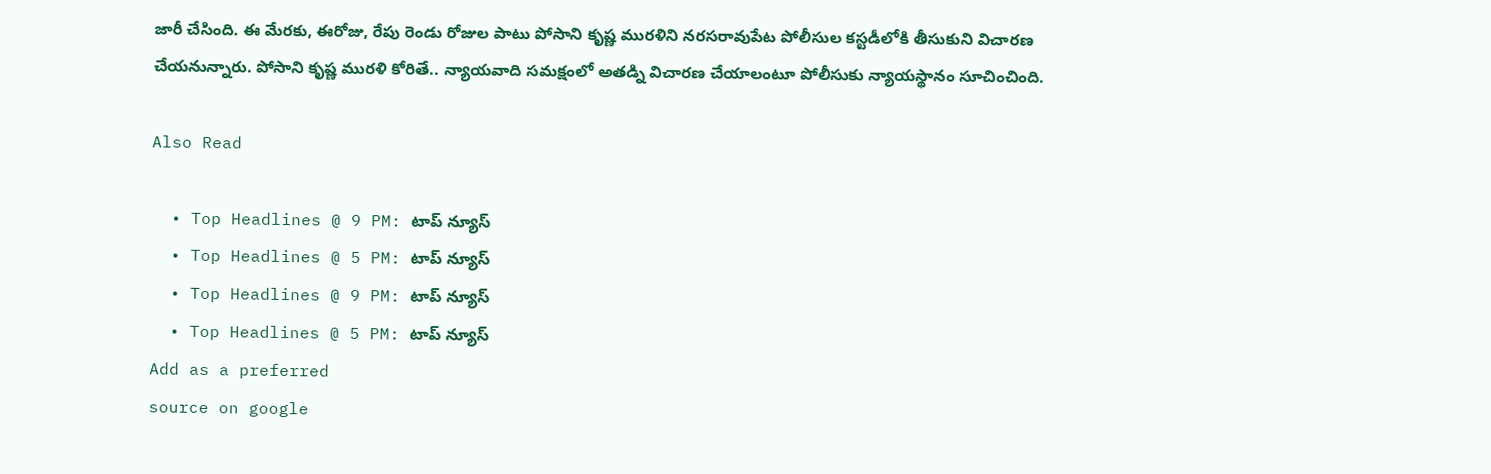జారీ చేసింది. ఈ మేరకు, ఈరోజు, రేపు రెండు రోజుల పాటు పోసాని కృష్ణ మురళిని నరసరావుపేట పోలీసుల కస్టడీలోకి తీసుకుని విచారణ చేయనున్నారు. పోసాని కృష్ణ మురళి కోరితే.. న్యాయవాది సమక్షంలో అతడ్ని విచారణ చేయాలంటూ పోలీసుకు న్యాయస్థానం సూచించింది.

Also Read

  • Top Headlines @ 9 PM: టాప్‌ న్యూస్‌
  • Top Headlines @ 5 PM: టాప్‌ న్యూస్‌
  • Top Headlines @ 9 PM: టాప్‌ న్యూస్‌
  • Top Headlines @ 5 PM: టాప్‌ న్యూస్‌
Add as a preferred
source on google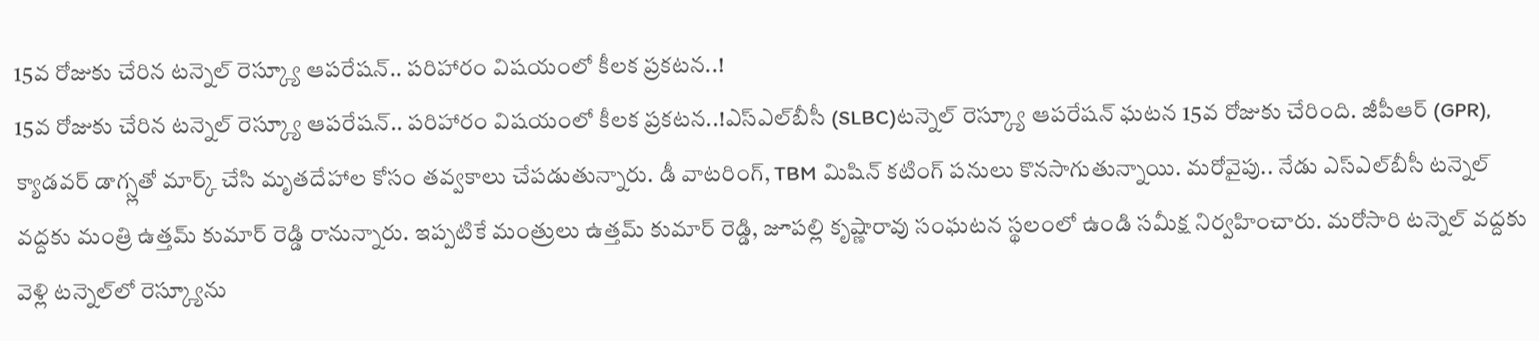15వ రోజుకు చేరిన టన్నెల్ రెస్క్యూ ఆపరేషన్.. పరిహారం విషయంలో కీలక ప్రకటన..!
15వ రోజుకు చేరిన టన్నెల్ రెస్క్యూ ఆపరేషన్.. పరిహారం విషయంలో కీలక ప్రకటన..!ఎస్ఎల్‌బీసీ (SLBC)టన్నెల్ రెస్క్యూ ఆపరేషన్ ఘటన 15వ రోజుకు చేరింది. జీపీఆర్ (GPR), క్యాడవర్ డాగ్స్లతో మార్క్ చేసి మృతదేహాల కోసం తవ్వకాలు చేపడుతున్నారు. డీ వాటరింగ్, TBM మిషిన్ కటింగ్ పనులు కొనసాగుతున్నాయి. మరోవైపు.. నేడు ఎస్ఎల్‌బీసీ టన్నెల్ వద్దకు మంత్రి ఉత్తమ్ కుమార్ రెడ్డి రానున్నారు. ఇప్పటికే మంత్రులు ఉత్తమ్ కుమార్ రెడ్డి, జూపల్లి కృష్ణారావు సంఘటన స్థలంలో ఉండి సమీక్ష నిర్వహించారు. మరోసారి టన్నెల్ వద్దకు వెళ్లి టన్నెల్‌లో రెస్క్యూను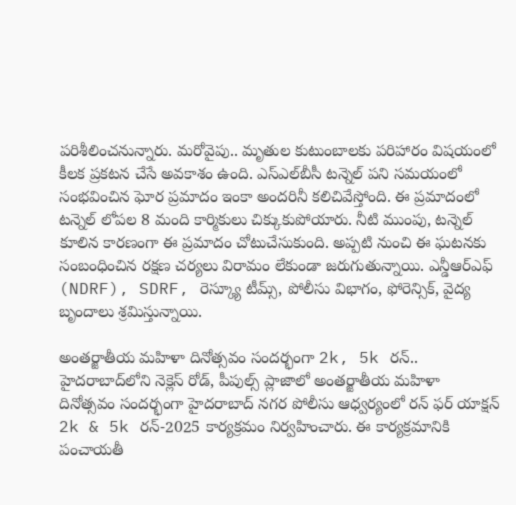పరిశీలించనున్నారు. మరోవైపు.. మృతుల కుటుంబాలకు పరిహారం విషయంలో కీలక ప్రకటన చేసే అవకాశం ఉంది. ఎస్‌ఎల్‌బీసీ టన్నెల్ పని సమయంలో సంభవించిన ఘోర ప్రమాదం ఇంకా అందరినీ కలిచివేస్తోంది. ఈ ప్రమాదంలో టన్నెల్ లోపల 8 మంది కార్మికులు చిక్కుకుపోయారు. నీటి ముంపు, టన్నెల్ కూలిన కారణంగా ఈ ప్రమాదం చోటుచేసుకుంది. అప్పటి నుంచి ఈ ఘటనకు సంబంధించిన రక్షణ చర్యలు విరామం లేకుండా జరుగుతున్నాయి. ఎన్డీఆర్ఎఫ్ (NDRF), SDRF, రెస్క్యూ టీమ్స్, పోలీసు విభాగం, ఫోరెన్సిక్, వైద్య బృందాలు శ్రమిస్తున్నాయి.

అంతర్జాతీయ మహిళా దినోత్సవం సందర్భంగా 2k, 5k రన్..
హైదరాబాద్‌లోని నెక్లెస్ రోడ్, పీపుల్స్ ప్లాజాలో అంతర్జాతీయ మహిళా దినోత్సవం సందర్భంగా హైదరాబాద్ నగర పోలీసు ఆధ్వర్యంలో రన్ ఫర్ యాక్షన్ 2k & 5k రన్-2025 కార్యక్రమం నిర్వహించారు. ఈ కార్యక్రమానికి పంచాయ‌‌తీ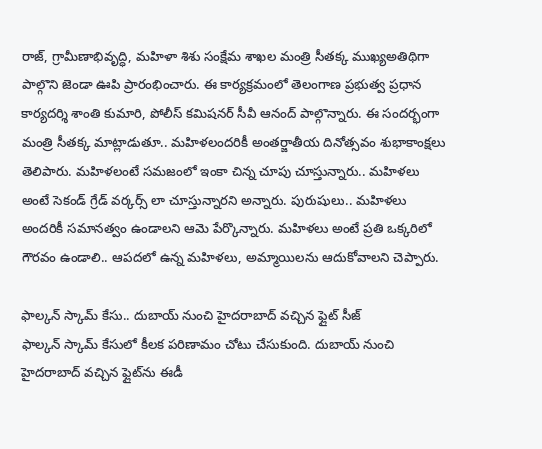రాజ్, గ్రామీణాభివృద్ధి, మ‌‌హిళా శిశు సంక్షేమ శాఖ‌‌ల మంత్రి సీతక్క ముఖ్యఅతిథిగా పాల్గొని జెండా ఊపి ప్రారంభించారు. ఈ కార్యక్రమంలో తెలంగాణ ప్రభుత్వ ప్రధాన కార్యదర్శి శాంతి కుమారి, పోలీస్ కమిషనర్ సీవీ ఆనంద్ పాల్గొన్నారు. ఈ సందర్భంగా మంత్రి సీతక్క మాట్లాడుతూ.. మహిళలందరికీ అంతర్జాతీయ దినోత్సవం శుభాకాంక్షలు తెలిపారు. మహిళలంటే సమజంలో ఇంకా చిన్న చూపు చూస్తున్నారు.. మహిళలు అంటే సెకండ్ గ్రేడ్ వర్కర్స్ లా చూస్తున్నారని అన్నారు. పురుషులు.. మహిళలు అందరికీ సమానత్వం ఉండాలని ఆమె పేర్కొన్నారు. మహిళలు అంటే ప్రతి ఒక్కరిలో గౌరవం ఉండాలి.. ఆపదలో ఉన్న మహిళలు, అమ్మాయిలను ఆదుకోవాలని చెప్పారు.

ఫాల్కన్ స్కామ్ కేసు.. దుబాయ్ నుంచి హైదరాబాద్ వచ్చిన ఫ్లైట్ సీజ్
ఫాల్కన్ స్కామ్ కేసులో కీలక పరిణామం చోటు చేసుకుంది. దుబాయ్ నుంచి హైదరాబాద్ వచ్చిన ఫ్లైట్‌ను ఈడీ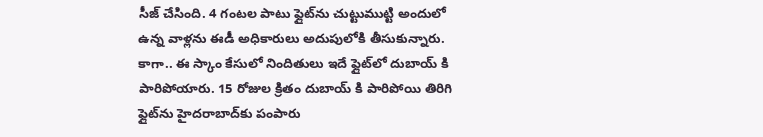సీజ్ చేసింది. 4 గంటల పాటు ఫ్లైట్‌ను చుట్టుముట్టి అందులో ఉన్న వాళ్లను ఈడీ అధికారులు అదుపులోకి తీసుకున్నారు. కాగా.. ఈ స్కాం కేసులో నిందితులు ఇదే ఫ్లైట్‌లో దుబాయ్ కి పారిపోయారు. 15 రోజుల క్రితం దుబాయ్ కి పారిపోయి తిరిగి ఫ్లైట్‌ను హైదరాబాద్‌కు పంపారు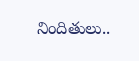నిందితులు..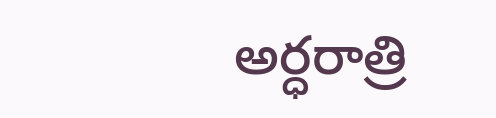అర్ధరాత్రి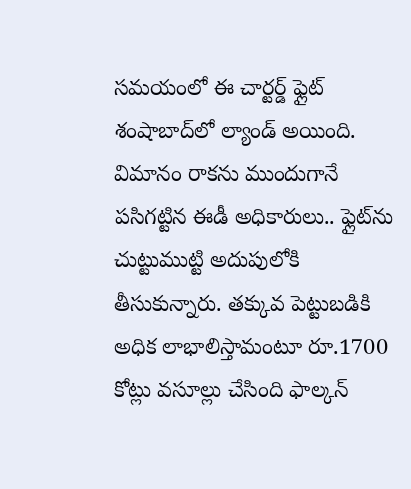సమయంలో ఈ చార్టర్డ్ ఫ్లైట్‌ శంషాబాద్‌లో ల్యాండ్ అయింది. విమానం రాకను ముందుగానే పసిగట్టిన ఈడీ అధికారులు.. ఫ్లైట్‌ను చుట్టుముట్టి అదుపులోకి తీసుకున్నారు. తక్కువ పెట్టుబడికి అధిక లాభాలిస్తామంటూ రూ.1700 కోట్లు వసూల్లు చేసింది ఫాల్కన్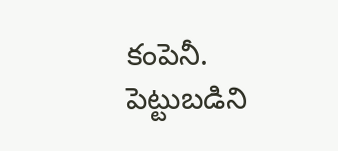కంపెనీ. పెట్టుబడిని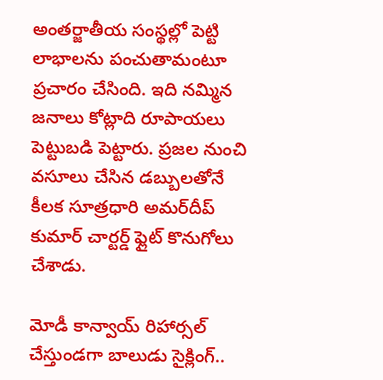అంతర్జాతీయ సంస్థల్లో పెట్టి లాభాలను పంచుతామంటూ ప్రచారం చేసింది. ఇది నమ్మిన జనాలు కోట్లాది రూపాయలు పెట్టుబడి పెట్టారు. ప్రజల నుంచి వసూలు చేసిన డబ్బులతోనే కీలక సూత్రధారి అమర్‌దీప్ కుమార్ చార్టర్డ్ ఫ్లైట్ కొనుగోలు చేశాడు.

మోడీ కాన్వాయ్‌ రిహార్సల్ చేస్తుండగా బాలుడు సైక్లింగ్..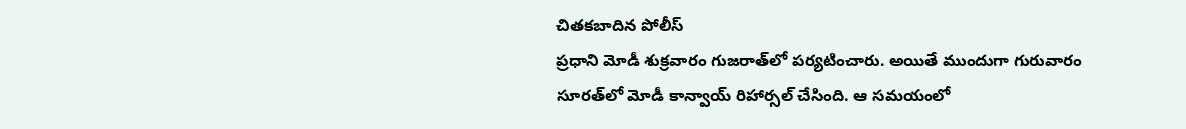చితకబాదిన పోలీస్
ప్రధాని మోడీ శుక్రవారం గుజరాత్‌లో పర్యటించారు. అయితే ముందుగా గురువారం సూరత్‌లో మోడీ కాన్వాయ్ రిహార్సల్ చేసింది. ఆ సమయంలో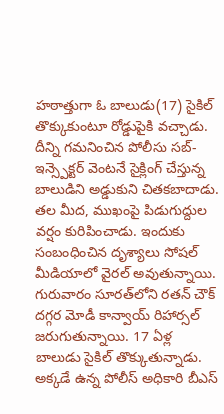హఠాత్తుగా ఓ బాలుడు(17) సైకిల్ తొక్కుకుంటూ రోడ్డుపైకి వచ్చాడు. దీన్ని గమనించిన పోలీసు సబ్-ఇన్స్పెక్టర్ వెంటనే సైక్లింగ్ చేస్తున్న బాలుడిని అడ్డుకుని చితకబాదాడు. తల మీద, ముఖంపై పిడుగుద్దుల వర్షం కురిపించాడు. ఇందుకు సంబంధించిన దృశ్యాలు సోషల్ మీడియాలో వైరల్ అవుతున్నాయి. గురువారం సూరత్‌లోని రతన్ చౌక్ దగ్గర మోడీ కాన్వాయ్ రిహార్సల్‌ జరుగుతున్నాయి. 17 ఏళ్ల బాలుడు సైకిల్ తొక్కుతున్నాడు. అక్కడే ఉన్న పోలీస్ అధికారి బీఎస్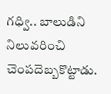గధ్వి.. బాలుడిని నిలువరించి చెంపదెబ్బకొట్టాడు.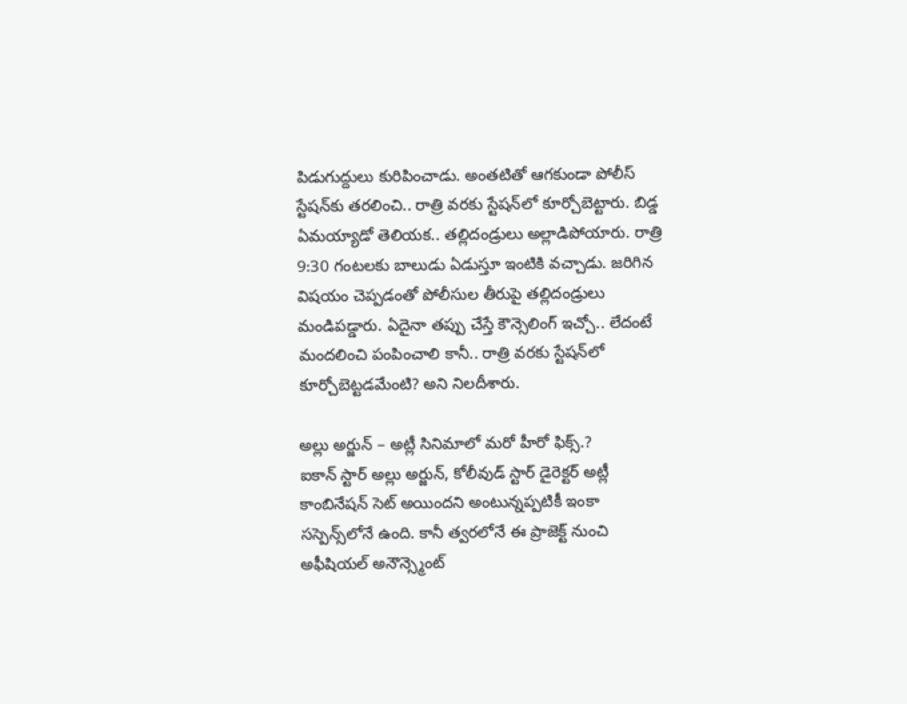పిడుగుద్దులు కురిపించాడు. అంతటితో ఆగకుండా పోలీస్ స్టేషన్‌కు తరలించి.. రాత్రి వరకు స్టేషన్‌లో కూర్చోబెట్టారు. బిడ్డ ఏమయ్యాడో తెలియక.. తల్లిదండ్రులు అల్లాడిపోయారు. రాత్రి 9:30 గంటలకు బాలుడు ఏడుస్తూ ఇంటికి వచ్చాడు. జరిగిన విషయం చెప్పడంతో పోలీసుల తీరుపై తల్లిదండ్రులు మండిపడ్డారు. ఏదైనా తప్పు చేస్తే కౌన్సెలింగ్ ఇచ్చో.. లేదంటే మందలించి పంపించాలి కానీ.. రాత్రి వరకు స్టేషన్‌లో కూర్చోబెట్టడమేంటి? అని నిలదీశారు.

అల్లు అర్జున్ – అట్లీ సినిమాలో మరో హీరో ఫిక్స్.?
ఐకాన్ స్టార్ అల్లు అర్జున్, కోలీవుడ్ స్టార్ డైరెక్టర్ అట్లీ కాంబినేషన్‌ సెట్ అయిందని అంటున్నప్పటికీ ఇంకా సస్పెన్స్‌లోనే ఉంది. కానీ త్వరలోనే ఈ ప్రాజెక్ట్ నుంచి అఫీషియల్ అనౌన్స్మెంట్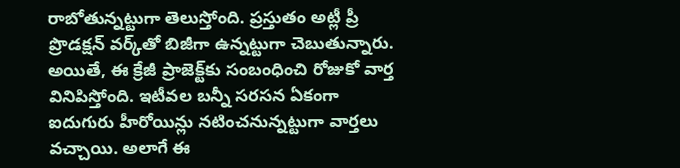రాబోతున్నట్టుగా తెలుస్తోంది. ప్రస్తుతం అట్లీ ప్రీ ప్రొడక్షన్ వర్క్‌తో బిజీగా ఉన్నట్టుగా చెబుతున్నారు. అయితే, ఈ క్రేజీ ప్రాజెక్ట్‌కు సంబంధించి రోజుకో వార్త వినిపిస్తోంది. ఇటీవల బన్నీ సరసన ఏకంగా ఐదుగురు హీరోయిన్లు నటించనున్నట్టుగా వార్తలు వచ్చాయి. అలాగే ఈ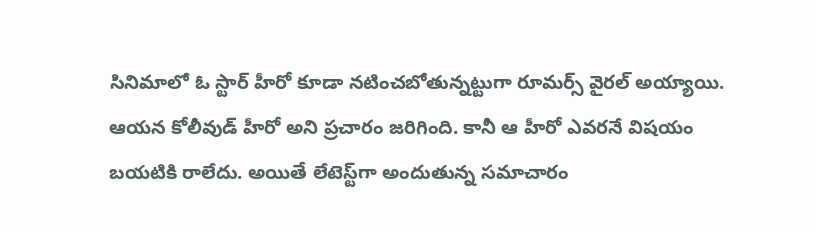సినిమాలో ఓ స్టార్ హీరో కూడా నటించబోతున్నట్టుగా రూమర్స్ వైరల్ అయ్యాయి. ఆయన కోలీవుడ్ హీరో అని ప్రచారం జరిగింది. కానీ ఆ హీరో ఎవరనే విషయం బయటికి రాలేదు. అయితే లేటెస్ట్‌గా అందుతున్న సమాచారం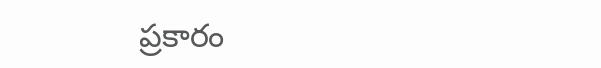ప్రకారం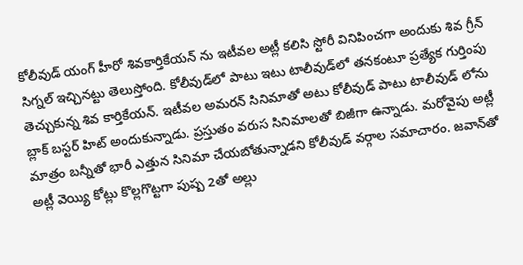కోలీవుడ్ యంగ్ హీరో శివకార్తికేయన్ ను ఇటీవల అట్లీ కలిసి స్టోరీ వినిపించగా అందుకు శివ గ్రీన్ సిగ్నల్ ఇచ్చినట్టు తెలుస్తోంది. కోలీవుడ్‌లో పాటు ఇటు టాలీవుడ్‌లో తనకంటూ ప్రత్యేక గుర్తింపు తెచ్చుకున్న శివ కార్తికేయన్. ఇటీవల అమరన్ సినిమాతో అటు కోలీవుడ్ పాటు టాలీవుడ్ లోను బ్లాక్ బస్టర్ హిట్ అందుకున్నాడు. ప్రస్తుతం వరుస సినిమాలతో బిజీగా ఉన్నాడు. మరోవైపు అట్లీ మాత్రం బన్నీతో భారీ ఎత్తున సినిమా చేయబోతున్నాడని కోలీవుడ్ వర్గాల సమాచారం. జవాన్‌తో అట్లీ వెయ్యి కోట్లు కొల్లగొట్టగా పుష్ప 2తో అల్లు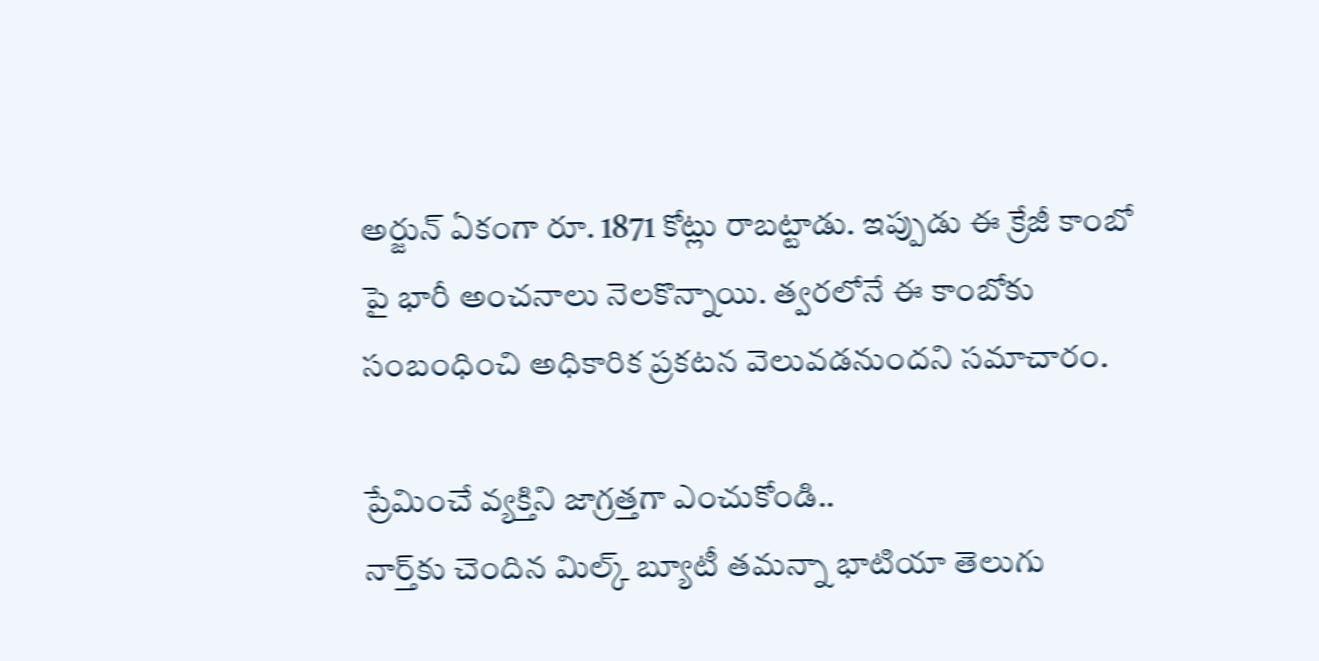అర్జున్ ఏకంగా రూ. 1871 కోట్లు రాబట్టాడు. ఇప్పుడు ఈ క్రేజీ కాంబో పై భారీ అంచనాలు నెలకొన్నాయి. త్వరలోనే ఈ కాంబోకు సంబంధించి అధికారిక ప్రకటన వెలువడనుందని సమాచారం.

ప్రేమించే వ్యక్తిని జాగ్రత్తగా ఎంచుకోండి..
నార్త్‌కు చెందిన మిల్క్ బ్యూటీ తమన్నా భాటియా తెలుగు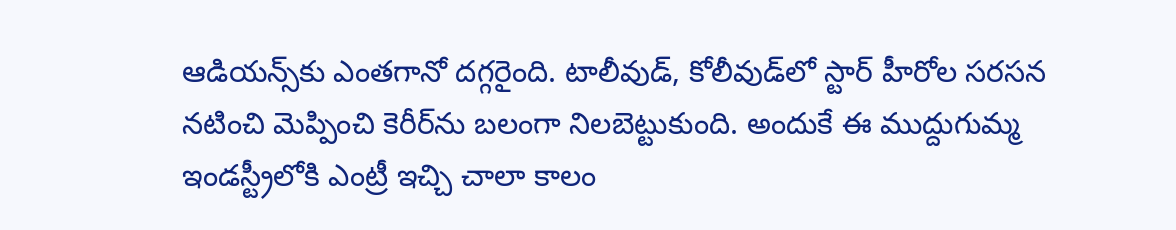ఆడియన్స్‌కు ఎంతగానో దగ్గరైంది. టాలీవుడ్, కోలీవుడ్‌లో స్టార్ హీరోల సరసన నటించి మెప్పించి కెరీర్‌ను బలంగా నిలబెట్టుకుంది. అందుకే ఈ ముద్దుగుమ్మ ఇండస్ట్రీలోకి ఎంట్రీ ఇచ్చి చాలా కాలం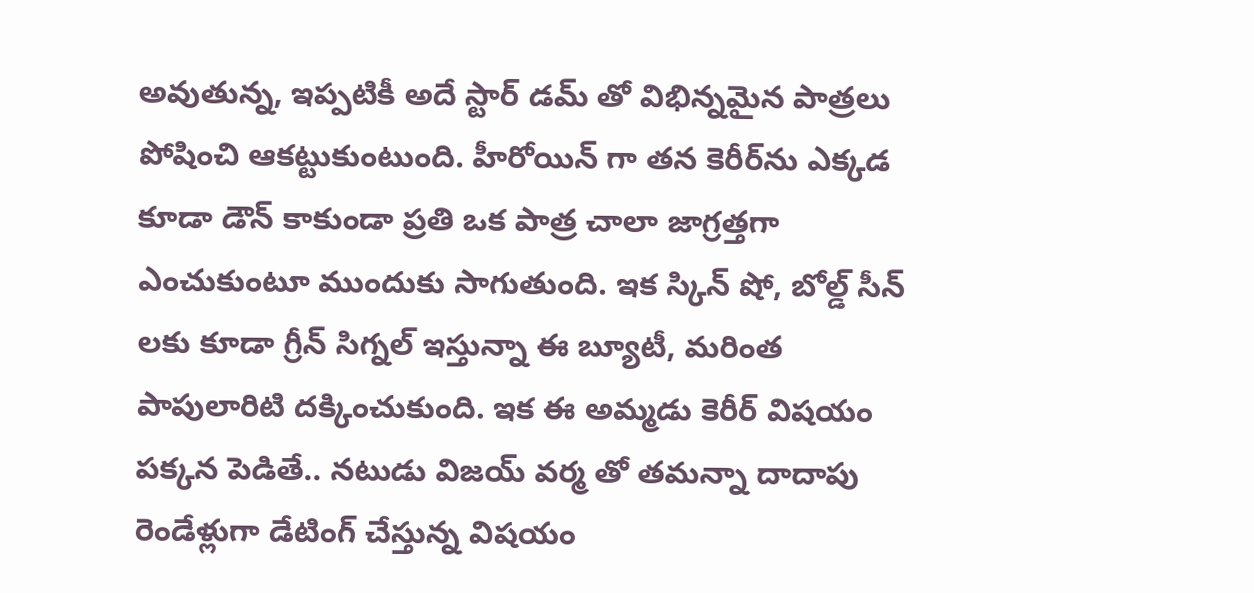అవుతున్న, ఇప్పటికీ అదే స్టార్ డమ్ తో విభిన్నమైన పాత్రలు పోషించి ఆకట్టుకుంటుంది. హీరోయిన్ గా తన కెరీర్‌ను ఎక్కడ కూడా డౌన్ కాకుండా ప్రతి ఒక పాత్ర చాలా జాగ్రత్తగా ఎంచుకుంటూ ముందుకు సాగుతుంది. ఇక స్కిన్ షో, బోల్డ్ సీన్ లకు కూడా గ్రీన్ సిగ్నల్ ఇస్తున్నా ఈ బ్యూటీ, మరింత పాపులారిటి దక్కించుకుంది. ఇక ఈ అమ్మడు కెరీర్ విషయం పక్కన పెడితే.. నటుడు విజయ్ వర్మ తో తమన్నా దాదాపు రెండేళ్లుగా డేటింగ్ చేస్తున్న విషయం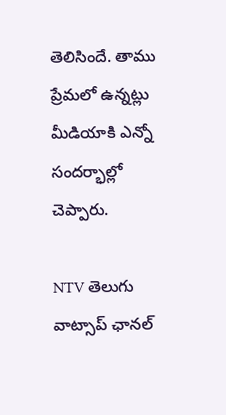తెలిసిందే. తాము ప్రేమలో ఉన్నట్లు మీడియాకి ఎన్నో సందర్భాల్లో చెప్పారు.

NTV తెలుగు  వాట్సాప్ ఛానల్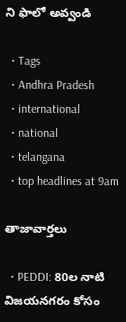ని ఫాలో అవ్వండి

  • Tags
  • Andhra Pradesh
  • international
  • national
  • telangana
  • top headlines at 9am

తాజావార్తలు

  • PEDDI: 80ల నాటి విజయనగరం కోసం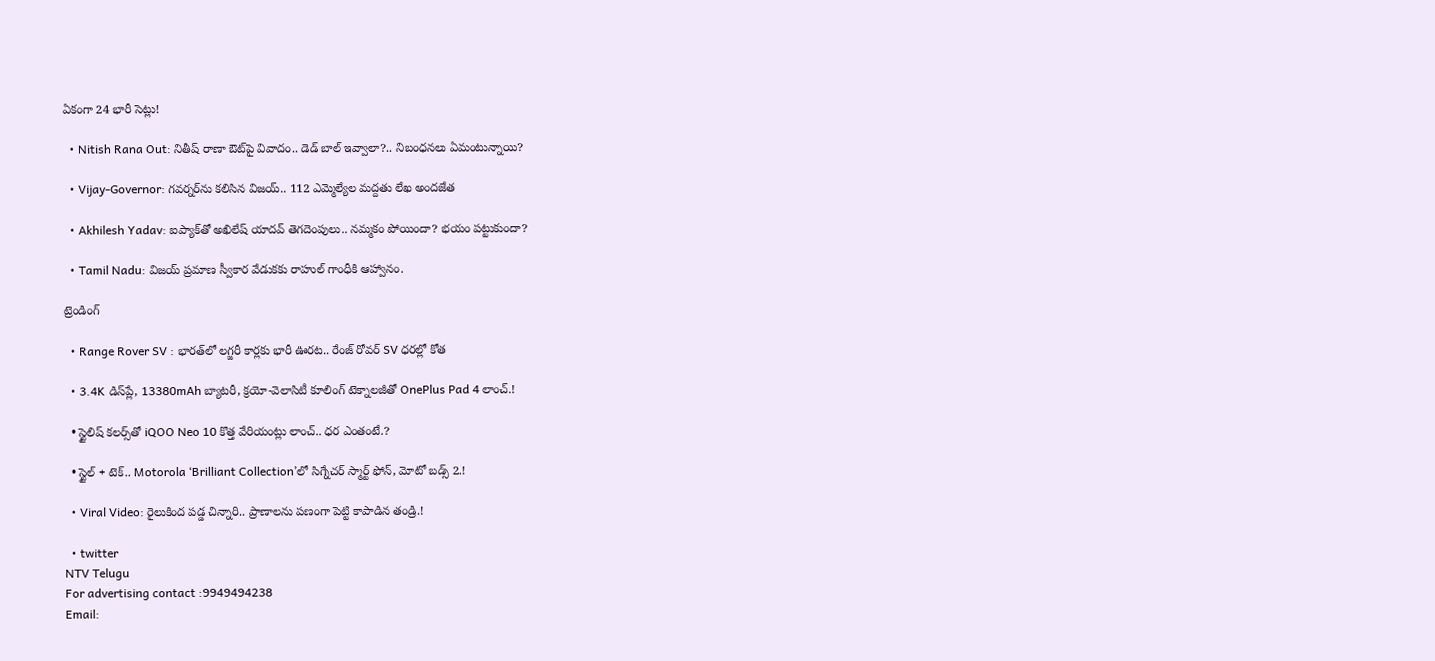ఏకంగా 24 భారీ సెట్లు!

  • Nitish Rana Out: నితీష్ రాణా ఔట్‌పై వివాదం.. డెడ్ బాల్ ఇవ్వాలా?.. నిబంధనలు ఏమంటున్నాయి?

  • Vijay-Governor: గవర్నర్‌ను కలిసిన విజయ్.. 112 ఎమ్మెల్యేల మద్దతు లేఖ అందజేత

  • Akhilesh Yadav: ఐప్యాక్‌తో అఖిలేష్ యాదవ్ తెగదెంపులు.. నమ్మకం పోయిందా? భయం పట్టుకుందా?

  • Tamil Nadu: విజయ్ ప్రమాణ స్వీకార వేడుకకు రాహుల్ గాంధీకి ఆహ్వానం.

ట్రెండింగ్‌

  • Range Rover SV : భారత్‌లో లగ్జరీ కార్లకు భారీ ఊరట.. రేంజ్ రోవర్ SV ధరల్లో కోత

  • 3.4K డిస్‌ప్లే, 13380mAh బ్యాటరీ, క్రయో-వెలాసిటీ కూలింగ్ టెక్నాలజీతో OnePlus Pad 4 లాంచ్.!

  • స్టైలిష్ కలర్స్‌తో iQOO Neo 10 కొత్త వేరియంట్లు లాంచ్.. ధర ఎంతంటే.?

  • స్టైల్ + టెక్.. Motorola ‘Brilliant Collection’లో సిగ్నేచర్ స్మార్ట్ ఫోన్, మోటో బడ్స్ 2.!

  • Viral Video: రైలుకింద పడ్డ చిన్నారి.. ప్రాణాలను పణంగా పెట్టి కాపాడిన తండ్రి.!

  • twitter
NTV Telugu
For advertising contact :9949494238
Email: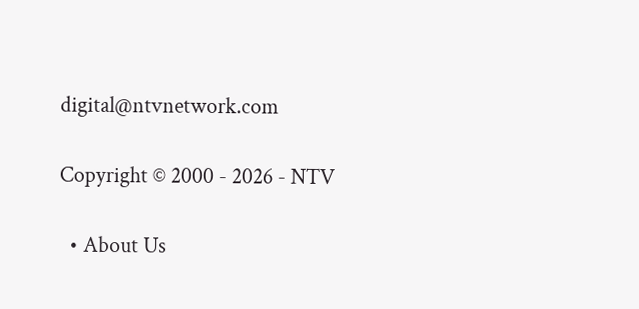digital@ntvnetwork.com

Copyright © 2000 - 2026 - NTV

  • About Us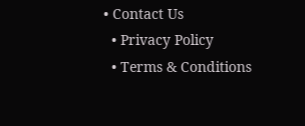• Contact Us
  • Privacy Policy
  • Terms & Conditions